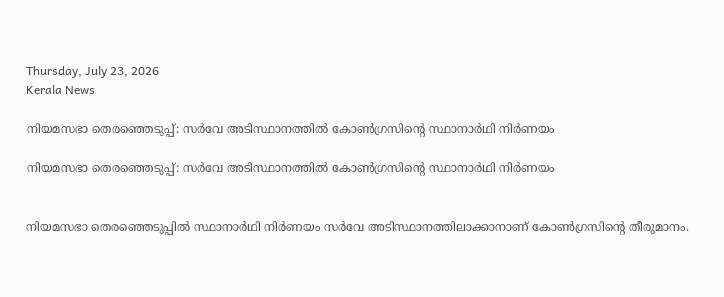Thursday, July 23, 2026
Kerala News

നിയമസഭാ തെരഞ്ഞെടുപ്പ്: സര്‍വേ അടിസ്ഥാനത്തില്‍ കോണ്‍ഗ്രസിന്റെ സ്ഥാനാര്‍ഥി നിര്‍ണയം

നിയമസഭാ തെരഞ്ഞെടുപ്പ്: സര്‍വേ അടിസ്ഥാനത്തില്‍ കോണ്‍ഗ്രസിന്റെ സ്ഥാനാര്‍ഥി നിര്‍ണയം


നിയമസഭാ തെരഞ്ഞെടുപ്പില്‍ സ്ഥാനാര്‍ഥി നിര്‍ണയം സര്‍വേ അടിസ്ഥാനത്തിലാക്കാനാണ് കോണ്‍ഗ്രസിന്റെ തീരുമാനം.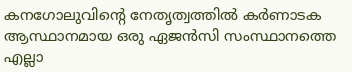കനഗോലുവിന്റെ നേതൃത്വത്തില്‍ കര്‍ണാടക ആസ്ഥാനമായ ഒരു ഏജന്‍സി സംസ്ഥാനത്തെ എല്ലാ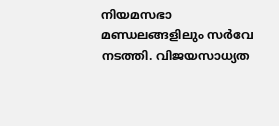നിയമസഭാ മണ്ഡലങ്ങളിലും സര്‍വേ നടത്തി. വിജയസാധ്യത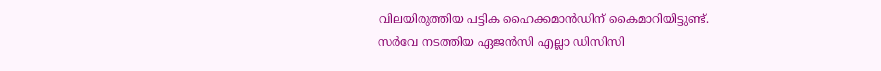വിലയിരുത്തിയ പട്ടിക ഹൈക്കമാന്‍ഡിന് കൈമാറിയിട്ടുണ്ട്. സര്‍വേ നടത്തിയ ഏജന്‍സി എല്ലാ ഡിസിസി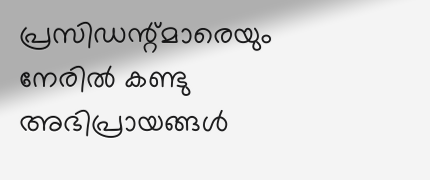പ്രസിഡന്റ്മാരെയും നേരില്‍ കണ്ടു അഭിപ്രായങ്ങള്‍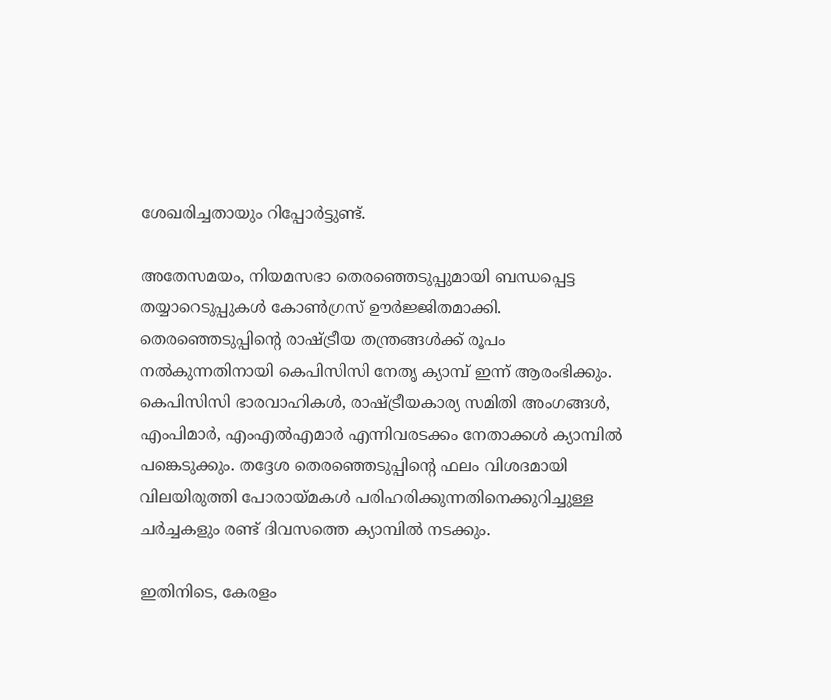ശേഖരിച്ചതായും റിപ്പോര്‍ട്ടുണ്ട്.

അതേസമയം, നിയമസഭാ തെരഞ്ഞെടുപ്പുമായി ബന്ധപ്പെട്ട തയ്യാറെടുപ്പുകള്‍ കോണ്‍ഗ്രസ് ഊര്‍ജ്ജിതമാക്കി. തെരഞ്ഞെടുപ്പിന്റെ രാഷ്ട്രീയ തന്ത്രങ്ങള്‍ക്ക് രൂപം നല്‍കുന്നതിനായി കെപിസിസി നേതൃ ക്യാമ്പ് ഇന്ന് ആരംഭിക്കും. കെപിസിസി ഭാരവാഹികള്‍, രാഷ്ട്രീയകാര്യ സമിതി അംഗങ്ങള്‍, എംപിമാര്‍, എംഎല്‍എമാര്‍ എന്നിവരടക്കം നേതാക്കള്‍ ക്യാമ്പില്‍ പങ്കെടുക്കും. തദ്ദേശ തെരഞ്ഞെടുപ്പിന്റെ ഫലം വിശദമായി വിലയിരുത്തി പോരായ്മകള്‍ പരിഹരിക്കുന്നതിനെക്കുറിച്ചുള്ള ചര്‍ച്ചകളും രണ്ട് ദിവസത്തെ ക്യാമ്പില്‍ നടക്കും.

ഇതിനിടെ, കേരളം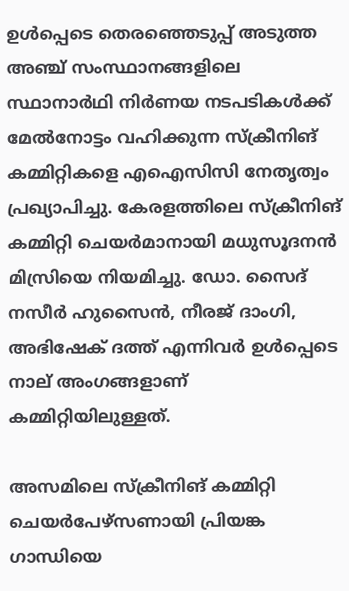ഉള്‍പ്പെടെ തെരഞ്ഞെടുപ്പ് അടുത്ത അഞ്ച് സംസ്ഥാനങ്ങളിലെ സ്ഥാനാര്‍ഥി നിര്‍ണയ നടപടികള്‍ക്ക് മേല്‍നോട്ടം വഹിക്കുന്ന സ്‌ക്രീനിങ് കമ്മിറ്റികളെ എഐസിസി നേതൃത്വം പ്രഖ്യാപിച്ചു. കേരളത്തിലെ സ്‌ക്രീനിങ് കമ്മിറ്റി ചെയര്‍മാനായി മധുസൂദനന്‍ മിസ്രിയെ നിയമിച്ചു. ഡോ. സൈദ് നസീര്‍ ഹുസൈന്‍, നീരജ് ദാംഗി, അഭിഷേക് ദത്ത് എന്നിവര്‍ ഉള്‍പ്പെടെ നാല് അംഗങ്ങളാണ് കമ്മിറ്റിയിലുള്ളത്.

അസമിലെ സ്‌ക്രീനിങ് കമ്മിറ്റി ചെയര്‍പേഴ്‌സണായി പ്രിയങ്ക ഗാന്ധിയെ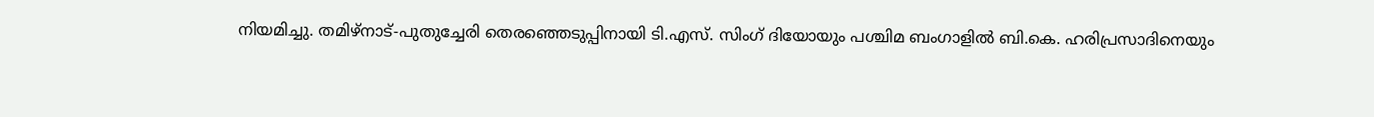നിയമിച്ചു. തമിഴ്‌നാട്-പുതുച്ചേരി തെരഞ്ഞെടുപ്പിനായി ടി.എസ്. സിംഗ് ദിയോയും പശ്ചിമ ബംഗാളില്‍ ബി.കെ. ഹരിപ്രസാദിനെയും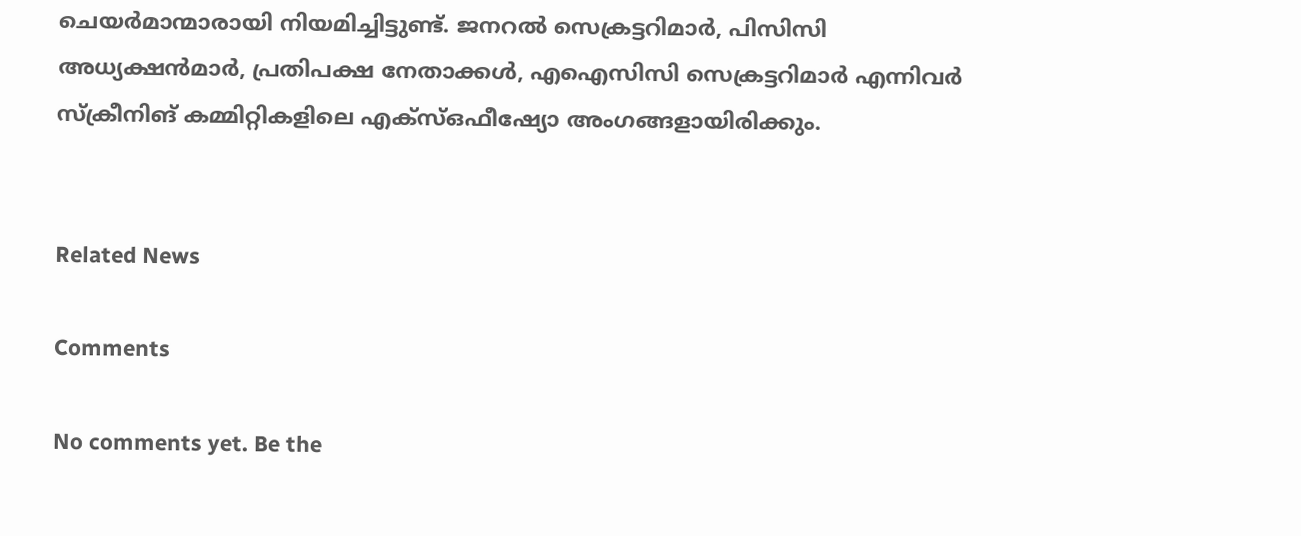ചെയര്‍മാന്മാരായി നിയമിച്ചിട്ടുണ്ട്. ജനറല്‍ സെക്രട്ടറിമാര്‍, പിസിസി അധ്യക്ഷന്‍മാര്‍, പ്രതിപക്ഷ നേതാക്കള്‍, എഐസിസി സെക്രട്ടറിമാര്‍ എന്നിവര്‍ സ്‌ക്രീനിങ് കമ്മിറ്റികളിലെ എക്‌സ്ഒഫീഷ്യോ അംഗങ്ങളായിരിക്കും.


Related News

Comments

No comments yet. Be the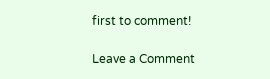first to comment!

Leave a Comment